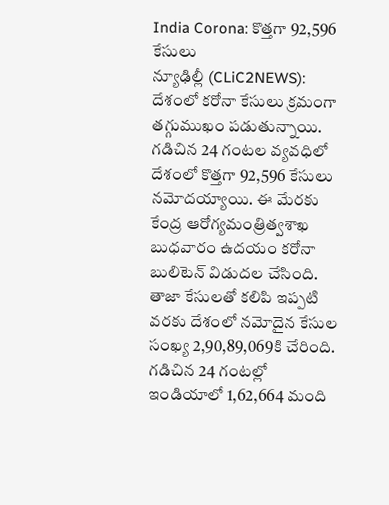India Corona: కొత్తగా 92,596 కేసులు
న్యూఢిల్లీ (CLiC2NEWS): దేశంలో కరోనా కేసులు క్రమంగా తగ్గుముఖం పడుతున్నాయి. గడిచిన 24 గంటల వ్యవధిలో దేశంలో కొత్తగా 92,596 కేసులు నమోదయ్యాయి. ఈ మేరకు కేంద్ర ఆరోగ్యమంత్రిత్వశాఖ బుధవారం ఉదయం కరోనా బులిటెన్ విడుదల చేసింది. తాజా కేసులతో కలిపి ఇప్పటి వరకు దేశంలో నమోదైన కేసుల సంఖ్య 2,90,89,069కి చేరింది.
గడిచిన 24 గంటల్లో ఇండియాలో 1,62,664 మంది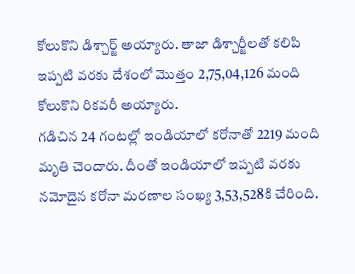కోలుకొని డిశ్చార్జ్ అయ్యారు. తాజా డిశ్చార్జీలతో కలిపి ఇప్పటి వరకు దేశంలో మొత్తం 2,75,04,126 మంది కోలుకొని రికవరీ అయ్యారు.
గడిచిన 24 గంటల్లో ఇండియాలో కరోనాతో 2219 మంది మృతి చెందారు. దీంతో ఇండియాలో ఇప్పటి వరకు నమోదైన కరోనా మరణాల సంఖ్య 3,53,528కి చేరింది.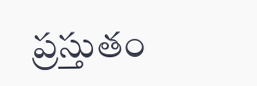ప్రస్తుతం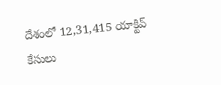దేశంలో 12,31,415 యాక్టివ్ కేసులు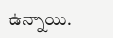ఉన్నాయి.